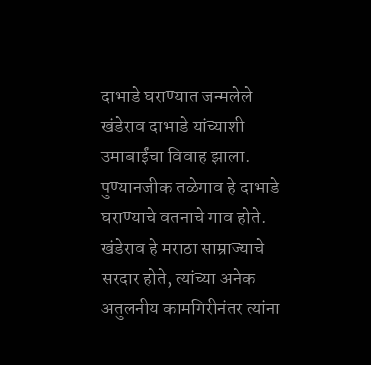दाभाडे घराण्यात जन्मलेले खंडेराव दाभाडे यांच्याशी उमाबाईंचा विवाह झाला. पुण्यानजीक तळेगाव हे दाभाडे घराण्याचे वतनाचे गाव होते. खंडेराव हे मराठा साम्राज्याचे सरदार होते, त्यांच्या अनेक अतुलनीय कामगिरीनंतर त्यांना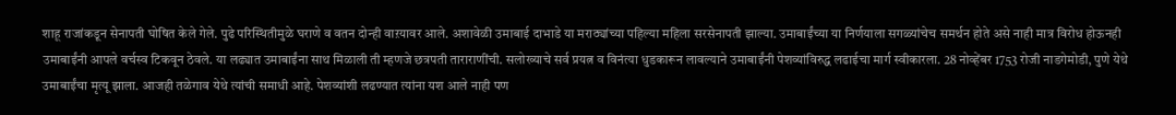शाहू राजांकडून सेनापती घोषित केले गेले. पुढे परिस्थितीमुळे घराणे व वतन दोन्ही वाऱयावर आले. अशावेळी उमाबाई दाभाडे या मराठ्यांच्या पहिल्या महिला सरसेनापती झाल्या. उमाबाईंच्या या निर्णयाला सगळ्यांचेच समर्थन होते असे नाही मात्र विरोध होऊनही उमाबाईंनी आपले वर्चस्व टिकवून ठेवले. या लढ्यात उमाबाईंना साथ मिळाली ती म्हणजे छत्रपती ताराराणींची. सलोख्याचे सर्व प्रयत्न व विनंत्या धुडकारून लावल्याने उमाबाईंनी पेशव्यांविरुद्ध लढाईचा मार्ग स्वीकारला. 28 नोव्हेंबर 1753 रोजी नाडगेमोडी, पुणे येथे उमाबाईंचा मृत्यू झाला. आजही तळेगाव येथे त्यांची समाधी आहे. पेशव्यांशी लढण्यात त्यांना यश आले नाही पण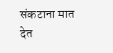संकटाना मात देत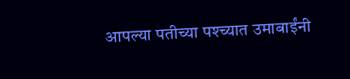आपल्या पतीच्या पश्च्यात उमाबाईंनी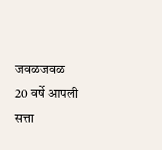जवळजवळ 20 वर्षे आपली सत्ता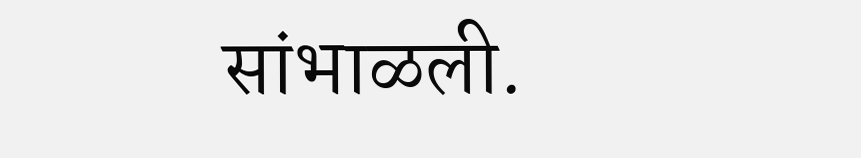सांभाळली.